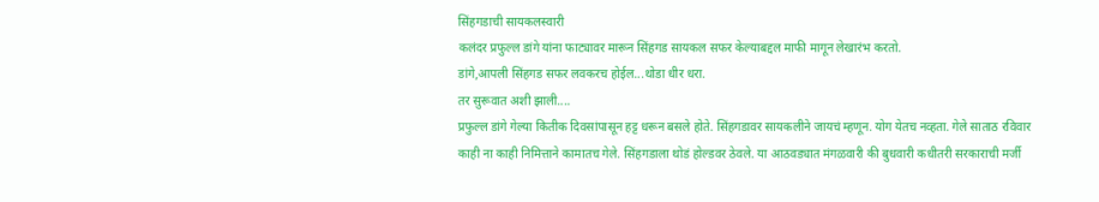सिंहगडाची सायकलस्वारी
कलंदर प्रफुल्ल डांगे यांना फाट्यावर मारून सिंहगड सायकल सफर केल्याबद्दल माफी मागून लेखारंभ करतो.
डांगे,आपली सिंहगड सफर लवकरच होईल...थोडा धीर धरा.
तर सुरूवात अशी झाली....
प्रफुल्ल डांगे गेल्या कितीक दिवसांपासून हट्ट धरून बसले होते. सिंहगडावर सायकलीने जायचं म्हणून. योग येतच नव्हता. गेले साताठ रविवार काही ना काही निमित्ताने कामातच गेले. सिंहगडाला थोडं होल्डवर ठेवले. या आठवड्यात मंगळवारी की बुधवारी कधीतरी सरकाराची मर्जी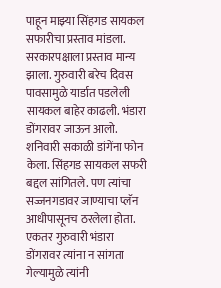पाहून माझ्या सिंहगड सायकल सफारीचा प्रस्ताव मांडला. सरकारपक्षाला प्रस्ताव मान्य झाला. गुरुवारी बरेच दिवस पावसामुळे यार्डात पडलेली सायकल बाहेर काढली. भंडारा डोंगरावर जाऊन आलो. शनिवारी सकाळी डांगेंना फोन केला. सिंहगड सायकल सफरी बद्दल सांगितले. पण त्यांचा सज्जनगडावर जाण्याचा प्लॅन आधीपासूनच ठरलेला होता. एकतर गुरुवारी भंडारा डोंगरावर त्यांना न सांगता गेल्यामुळे त्यांनी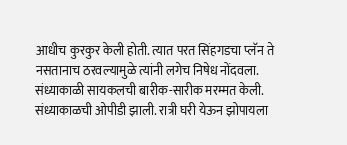आधीच कुरकुर केली होती. त्यात परत सिंहगडचा प्लॅन ते नसतानाच ठरवल्यामुळे त्यांनी लगेच निषेध नोंदवला. संध्याकाळी सायकलची बारीक-सारीक मरम्मत केली. संध्याकाळची ओपीडी झाली. रात्री घरी येऊन झोपायला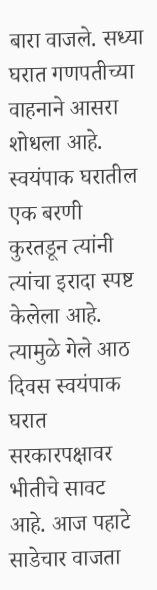बारा वाजले. सध्या घरात गणपतीच्या वाहनाने आसरा शोधला आहे. स्वयंपाक घरातील एक बरणी कुरतडून त्यांनी त्यांचा इरादा स्पष्ट केलेला आहे. त्यामुळे गेले आठ दिवस स्वयंपाक घरात सरकारपक्षावर भीतीचे सावट आहे. आज पहाटे साडेचार वाजता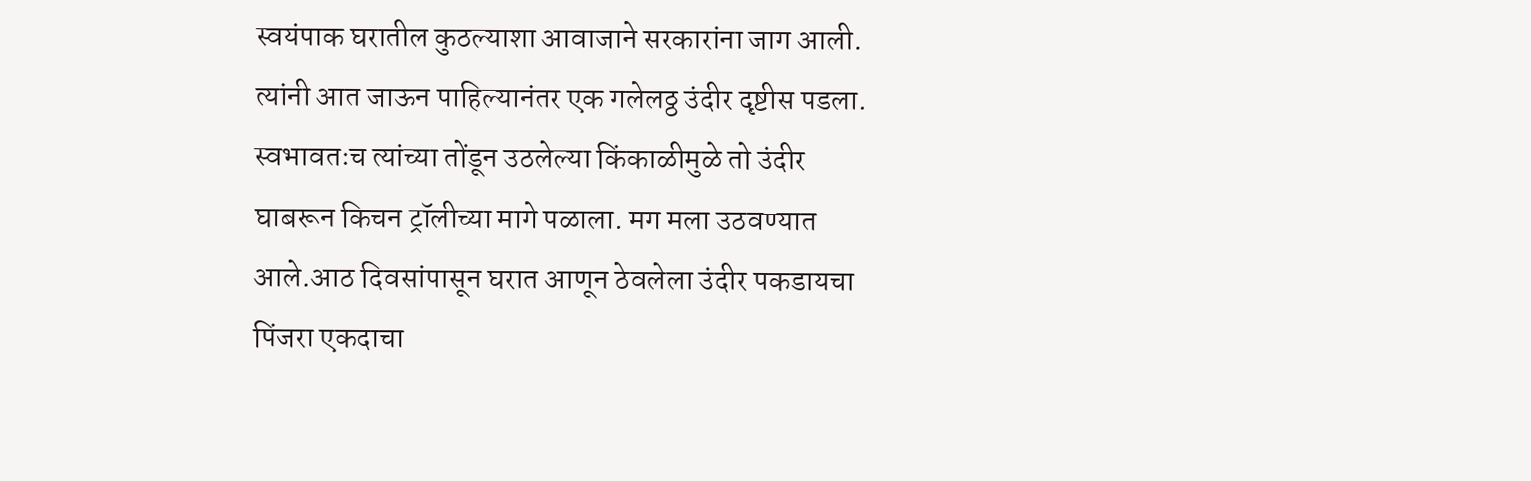स्वयंपाक घरातील कुठल्याशा आवाजाने सरकारांना जाग आली. त्यांनी आत जाऊन पाहिल्यानंतर एक गलेलठ्ठ उंदीर दृष्टीस पडला. स्वभावतःच त्यांच्या तोंडून उठलेल्या किंकाळीमुळे तो उंदीर घाबरून किचन ट्रॉलीच्या मागे पळाला. मग मला उठवण्यात आले.आठ दिवसांपासून घरात आणून ठेवलेला उंदीर पकडायचा पिंजरा एकदाचा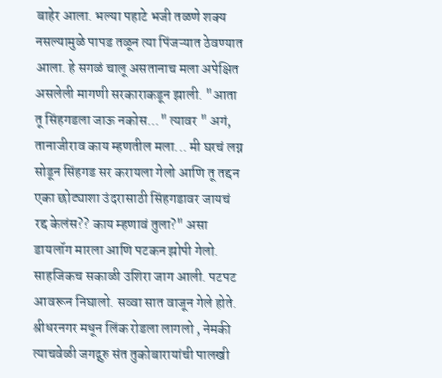बाहेर आला. भल्या पहाटे भजी तळणे शक्य नसल्यामुळे पापड तळून त्या पिंजऱ्यात ठेवण्यात आला. हे सगळं चालू असतानाच मला अपेक्षित असलेली मागणी सरकाराकडून झाली. "आता तू सिंहगडला जाऊ नकोस..." त्यावर " अगं, तानाजीराव काय म्हणतील मला... मी घरचं लग्न सोडून सिंहगड सर करायला गेलो आणि तू तद्दन एका छोट्याशा उंदरासाठी सिंहगडावर जायचं रद्द केलंस?? काय म्हणावं तुला?" असा डायलॉग मारला आणि पटकन झोपी गेलो. साहजिकच सकाळी उशिरा जाग आली. पटपट आवरून निघालो. सव्वा सात वाजून गेले होते. श्रीधरनगर मधून लिंक रोडला लागलो , नेमकी त्याचवेळी जगद्गुरु संत तुकोबारायांची पालखी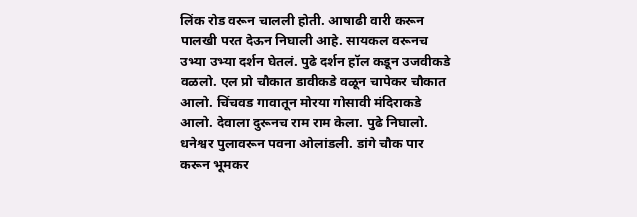लिंक रोड वरून चालली होती. आषाढी वारी करून पालखी परत देऊन निघाली आहे. सायकल वरूनच उभ्या उभ्या दर्शन घेतलं. पुढे दर्शन हॉल कडून उजवीकडे वळलो. एल प्रो चौकात डावीकडे वळून चापेकर चौकात आलो. चिंचवड गावातून मोरया गोसावी मंदिराकडे आलो. देवाला दुरूनच राम राम केला. पुढे निघालो. धनेश्वर पुलावरून पवना ओलांडली. डांगे चौक पार करून भूमकर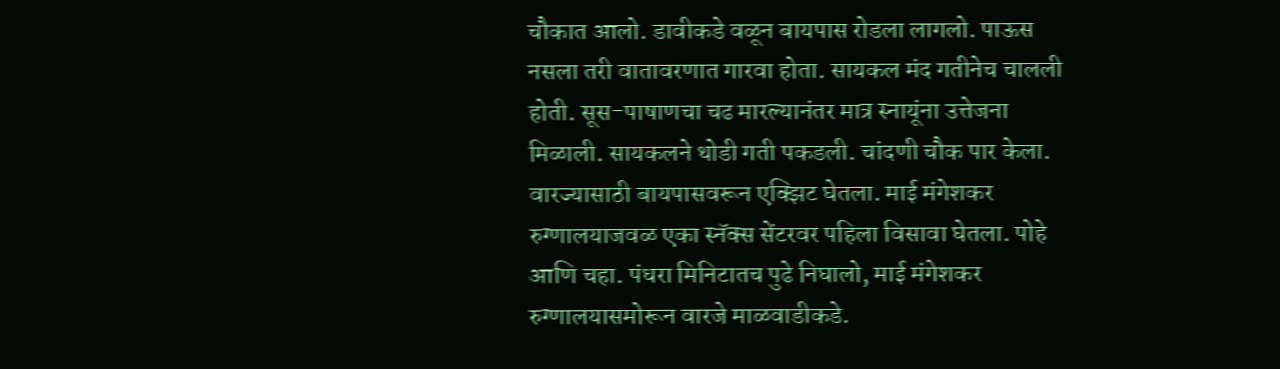चौकात आलो. डावीकडे वळून बायपास रोडला लागलो. पाऊस नसला तरी वातावरणात गारवा होता. सायकल मंद गतीनेच चालली होती. सूस-पाषाणचा चढ मारल्यानंतर मात्र स्नायूंना उत्तेजना मिळाली. सायकलने थोडी गती पकडली. चांदणी चौक पार केला. वारज्यासाठी बायपासवरून एक्झिट घेतला. माई मंगेशकर रुग्णालयाजवळ एका स्नॅक्स सेंटरवर पहिला विसावा घेतला. पोहे आणि चहा. पंधरा मिनिटातच पुढे निघालो, माई मंगेशकर रुग्णालयासमोरून वारजे माळवाडीकडे.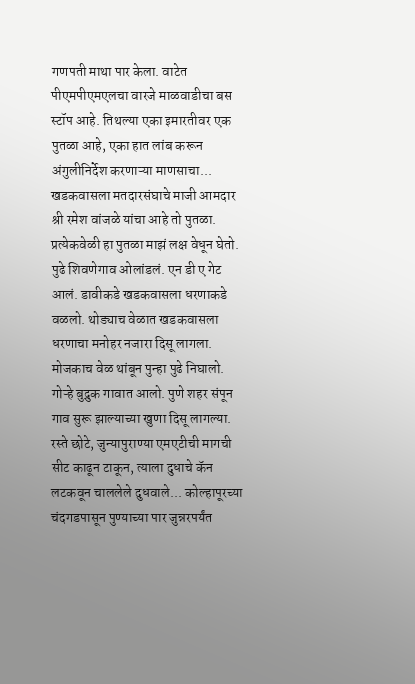गणपती माथा पार केला. वाटेत पीएमपीएमएलचा वारजे माळवाडीचा बस स्टॉप आहे. तिथल्या एका इमारतीवर एक पुतळा आहे, एका हात लांब करून अंगुलीनिर्देश करणाऱ्या माणसाचा... खडकवासला मतदारसंघाचे माजी आमदार श्री रमेश वांजळे यांचा आहे तो पुतळा. प्रत्येकवेळी हा पुतळा माझं लक्ष वेधून घेतो. पुढे शिवणेगाव ओलांडलं. एन डी ए गेट आलं. डावीकडे खडकवासला धरणाकडे वळलो. थोड्याच वेळात खडकवासला धरणाचा मनोहर नजारा दिसू लागला. मोजकाच वेळ थांबून पुन्हा पुढे निघालो. गोऱ्हे बुद्रुक गावात आलो. पुणे शहर संपून गाव सुरू झाल्याच्या खुणा दिसू लागल्या. रस्ते छोटे, जुन्यापुराण्या एमएटीची मागची सीट काढून टाकून, त्याला दुधाचे कॅन लटकवून चाललेले दुधवाले... कोल्हापूरच्या चंदगडपासून पुण्याच्या पार जुन्नरपर्यंत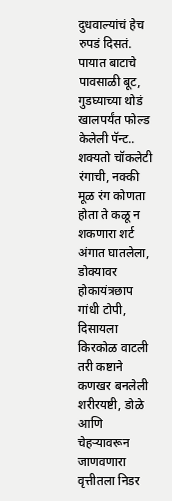दुधवाल्यांचं हेच रुपडं दिसतं. पायात बाटाचे पावसाळी बूट, गुडघ्याच्या थोडं खालपर्यंत फोल्ड केलेली पॅन्ट.. शक्यतो चॉकलेटी रंगाची, नक्की मूळ रंग कोणता होता ते कळू न शकणारा शर्ट अंगात घातलेला, डोक्यावर होकायंत्रछाप गांधी टोपी, दिसायला किरकोळ वाटली तरी कष्टाने कणखर बनलेली शरीरयष्टी, डोळे आणि चेहऱ्यावरून जाणवणारा वृत्तीतला निडर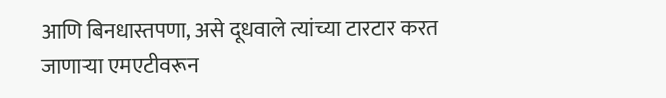आणि बिनधास्तपणा, असे दूधवाले त्यांच्या टारटार करत जाणाऱ्या एमएटीवरून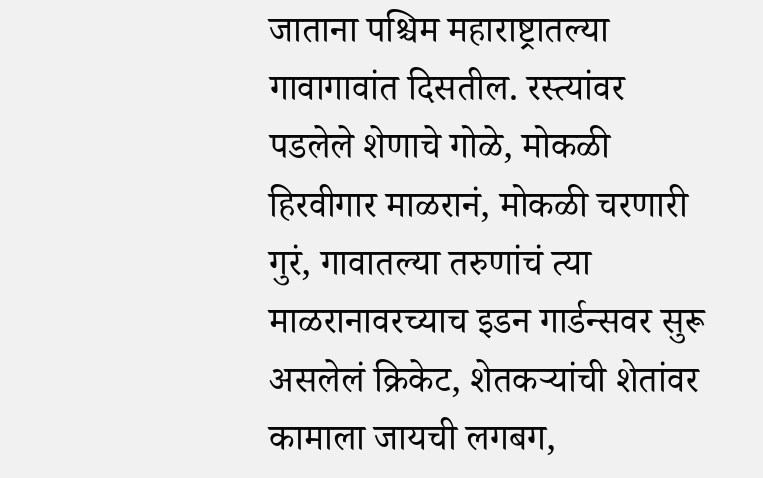जाताना पश्चिम महाराष्ट्रातल्या गावागावांत दिसतील. रस्त्यांवर पडलेले शेणाचे गोळे, मोकळी हिरवीगार माळरानं, मोकळी चरणारी गुरं, गावातल्या तरुणांचं त्या माळरानावरच्याच इडन गार्डन्सवर सुरू असलेलं क्रिकेट, शेतकऱ्यांची शेतांवर कामाला जायची लगबग,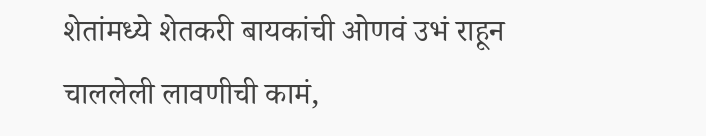शेतांमध्ये शेतकरी बायकांची ओणवं उभं राहून चाललेली लावणीची कामं,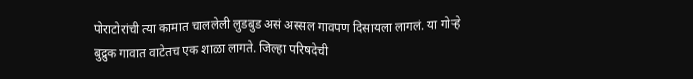पोराटोरांची त्या कामात चाललेली लुडबुड असं अस्सल गावपण दिसायला लागलं. या गोऱ्हे बुद्रुक गावात वाटेतच एक शाळा लागते. जिल्हा परिषदेची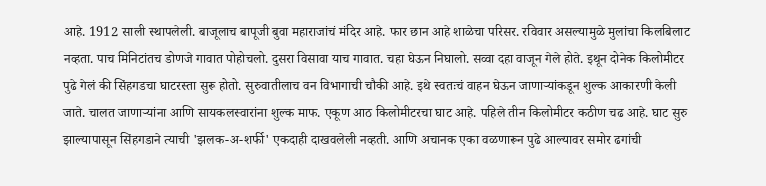आहे. 1912 साली स्थापलेली. बाजूलाच बापूजी बुवा महाराजांचं मंदिर आहे. फार छान आहे शाळेचा परिसर. रविवार असल्यामुळे मुलांचा किलबिलाट नव्हता. पाच मिनिटांतच डोणजे गावात पोहोचलो. दुसरा विसावा याच गावात. चहा घेऊन निघालो. सव्वा दहा वाजून गेले होते. इथून दोनेक किलोमीटर पुढे गेलं की सिंहगडचा घाटरस्ता सुरू होतो. सुरुवातीलाच वन विभागाची चौकी आहे. इथे स्वतःचं वाहन घेऊन जाणाऱ्यांकडून शुल्क आकारणी केली जाते. चालत जाणाऱ्यांना आणि सायकलस्वारांना शुल्क माफ. एकूण आठ किलोमीटरचा घाट आहे. पहिले तीन किलोमीटर कठीण चढ आहे. घाट सुरु झाल्यापासून सिंहगडाने त्याची 'झलक-अ-शर्फी' एकदाही दाखवलेली नव्हती. आणि अचानक एका वळणारून पुढे आल्यावर समोर ढगांची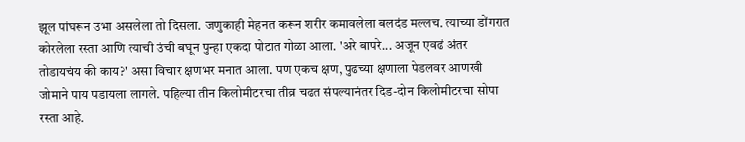झूल पांघरून उभा असलेला तो दिसला. जणुकाही मेहनत करून शरीर कमावलेला बलदंड मल्लच. त्याच्या डोंगरात कोरलेला रस्ता आणि त्याची उंची बघून पुन्हा एकदा पोटात गोळा आला. 'अरे बापरे... अजून एवढं अंतर तोडायचंय की काय?' असा विचार क्षणभर मनात आला. पण एकच क्षण, पुढच्या क्षणाला पेडलवर आणखी जोमाने पाय पडायला लागले. पहिल्या तीन किलोमीटरचा तीव्र चढत संपल्यानंतर दिड-दोन किलोमीटरचा सोपा रस्ता आहे.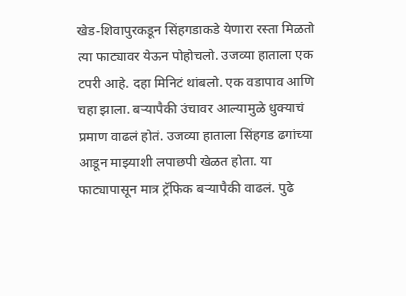खेड-शिवापुरकडून सिंहगडाकडे येणारा रस्ता मिळतो त्या फाट्यावर येऊन पोहोचलो. उजव्या हाताला एक टपरी आहे. दहा मिनिटं थांबलो. एक वडापाव आणि चहा झाला. बऱ्यापैकी उंचावर आल्यामुळे धुक्याचं प्रमाण वाढलं होतं. उजव्या हाताला सिंहगड ढगांच्या आडून माझ्याशी लपाछपी खेळत होता. या फाट्यापासून मात्र ट्रॅफिक बऱ्यापैकी वाढलं. पुढे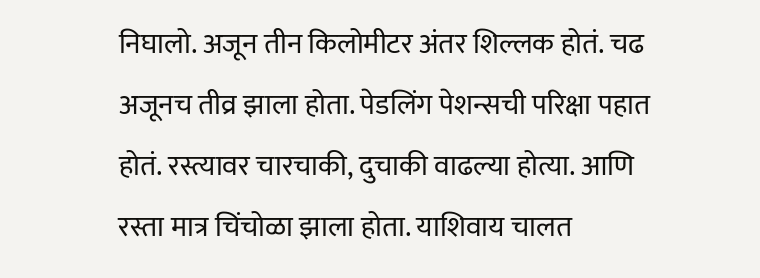निघालो. अजून तीन किलोमीटर अंतर शिल्लक होतं. चढ अजूनच तीव्र झाला होता. पेडलिंग पेशन्सची परिक्षा पहात होतं. रस्त्यावर चारचाकी, दुचाकी वाढल्या होत्या. आणि रस्ता मात्र चिंचोळा झाला होता. याशिवाय चालत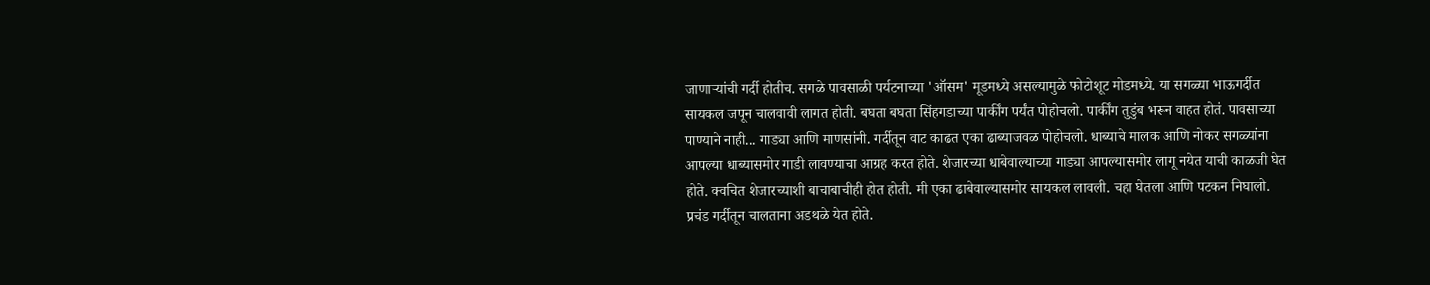जाणाऱ्यांची गर्दी होतीच. सगळे पावसाळी पर्यटनाच्या 'ऑसम' मूडमध्ये असल्यामुळे फोटोशूट मोडमध्ये. या सगळ्या भाऊगर्दीत सायकल जपून चालवावी लागत होती. बघता बघता सिंहगडाच्या पार्कींग पर्यंत पोहोचलो. पार्कींग तुडुंब भरून वाहत होतं. पावसाच्या पाण्याने नाही... गाड्या आणि माणसांनी. गर्दीतून वाट काढत एका ढाब्याजवळ पोहोचलो. धाब्याचे मालक आणि नोकर सगळ्यांना आपल्या धाब्यासमोर गाडी लावण्याचा आग्रह करत होते. शेजारच्या धाबेवाल्याच्या गाड्या आपल्यासमोर लागू नयेत याची काळजी घेत होते. क्वचित शेजारच्याशी बाचाबाचीही होत होती. मी एका ढाबेवाल्यासमोर सायकल लावली. चहा घेतला आणि पटकन निघालो. प्रचंड गर्दीतून चालताना अडथळे येत होते.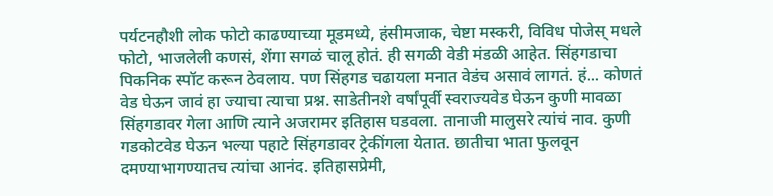पर्यटनहौशी लोक फोटो काढण्याच्या मूडमध्ये, हंसीमजाक, चेष्टा मस्करी, विविध पोजेस् मधले फोटो, भाजलेली कणसं, शेंगा सगळं चालू होतं. ही सगळी वेडी मंडळी आहेत. सिंहगडाचा पिकनिक स्पॉट करून ठेवलाय. पण सिंहगड चढायला मनात वेडंच असावं लागतं. हं... कोणतं वेड घेऊन जावं हा ज्याचा त्याचा प्रश्न. साडेतीनशे वर्षांपूर्वी स्वराज्यवेड घेऊन कुणी मावळा सिंहगडावर गेला आणि त्याने अजरामर इतिहास घडवला. तानाजी मालुसरे त्यांचं नाव. कुणी गडकोटवेड घेऊन भल्या पहाटे सिंहगडावर ट्रेकींगला येतात. छातीचा भाता फुलवून दमण्याभागण्यातच त्यांचा आनंद. इतिहासप्रेमी,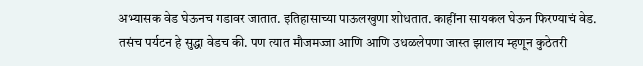अभ्यासक वेड घेऊनच गडावर जातात. इतिहासाच्या पाऊलखुणा शोधतात. काहींना सायकल घेऊन फिरण्याचं वेड. तसंच पर्यटन हे सुद्धा वेडच की. पण त्यात मौजमज्जा आणि आणि उधळलेपणा जास्त झालाय म्हणून कुठेतरी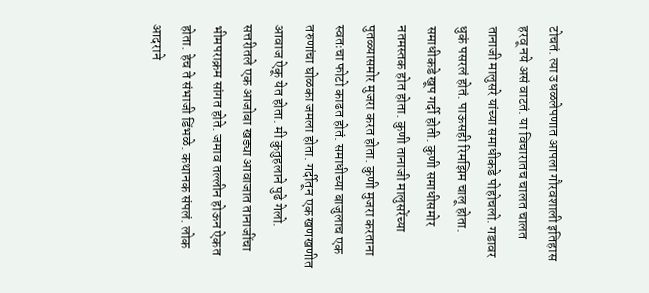टोचतं. त्या उधळलेपणात आपला गौरवशाली इतिहास हरवू नये असं वाटतं. या विचारातच चालत चालत तानाजी मालुसरे यांच्या समाधीकडे पोहोचलो. गडावर धुकं पसरलं होतं. पाऊसही रिमझिम चालू होता. समाधीकडे खूप गर्दी होती. कुणी समाधीसमोर नतमस्तक होत होता. कुणी तानाजी मालुसरेंच्या पुतळ्यासमोर मुजरा करत होता. कुणी मुजरा करताना स्वतःचा फोटो काढत होतं. समाधीच्या बाजुलाच एक तरुणांचा घोळका जमला होता. गर्दीतून एक खणखणीत आवाज ऐकू येत होता. मी कुतुहलाने पुढे गेलो. सत्तरीतले एक आजोबा खड्या आवाजात तानाजींचा भीमपराक्रम सांगत होते. जमाव तल्लीन होऊन ऐकत होता. हेच ते संभाजी डिंभळे. कथानक संपलं. लोक आदराने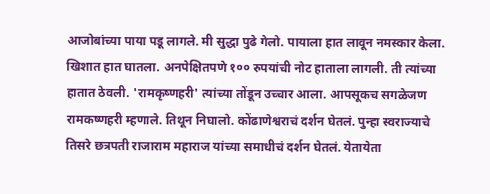आजोबांच्या पाया पडू लागले. मी सुद्धा पुढे गेलो. पायाला हात लावून नमस्कार केला. खिशात हात घातला. अनपेक्षितपणे १०० रुपयांची नोट हाताला लागली. ती त्यांच्या हातात ठेवली. 'रामकृष्णहरी' त्यांच्या तोंडून उच्चार आला. आपसूकच सगळेजण रामकष्णहरी म्हणाले. तिथून निघालो. कोंढाणेश्वराचं दर्शन घेतलं. पुन्हा स्वराज्याचे तिसरे छत्रपती राजाराम महाराज यांच्या समाधीचं दर्शन घेतलं. येतायेता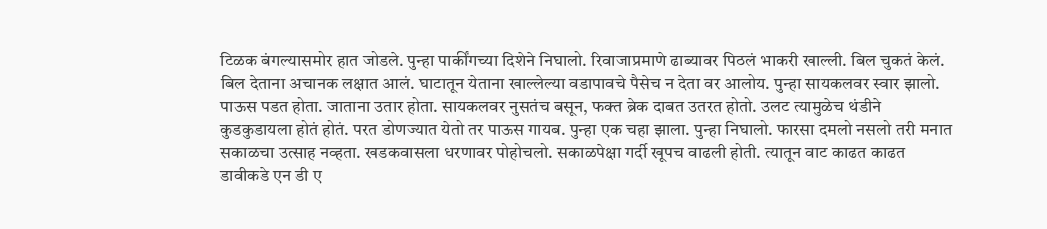टिळक बंगल्यासमोर हात जोडले. पुन्हा पार्कींगच्या दिशेने निघालो. रिवाजाप्रमाणे ढाब्यावर पिठलं भाकरी खाल्ली. बिल चुकतं केलं. बिल देताना अचानक लक्षात आलं. घाटातून येताना खाल्लेल्या वडापावचे पैसेच न देता वर आलोय. पुन्हा सायकलवर स्वार झालो. पाऊस पडत होता. जाताना उतार होता. सायकलवर नुसतंच बसून, फक्त ब्रेक दाबत उतरत होतो. उलट त्यामुळेच थंडीने कुडकुडायला होतं होतं. परत डोणज्यात येतो तर पाऊस गायब. पुन्हा एक चहा झाला. पुन्हा निघालो. फारसा दमलो नसलो तरी मनात सकाळचा उत्साह नव्हता. खडकवासला धरणावर पोहोचलो. सकाळपेक्षा गर्दी खूपच वाढली होती. त्यातून वाट काढत काढत डावीकडे एन डी ए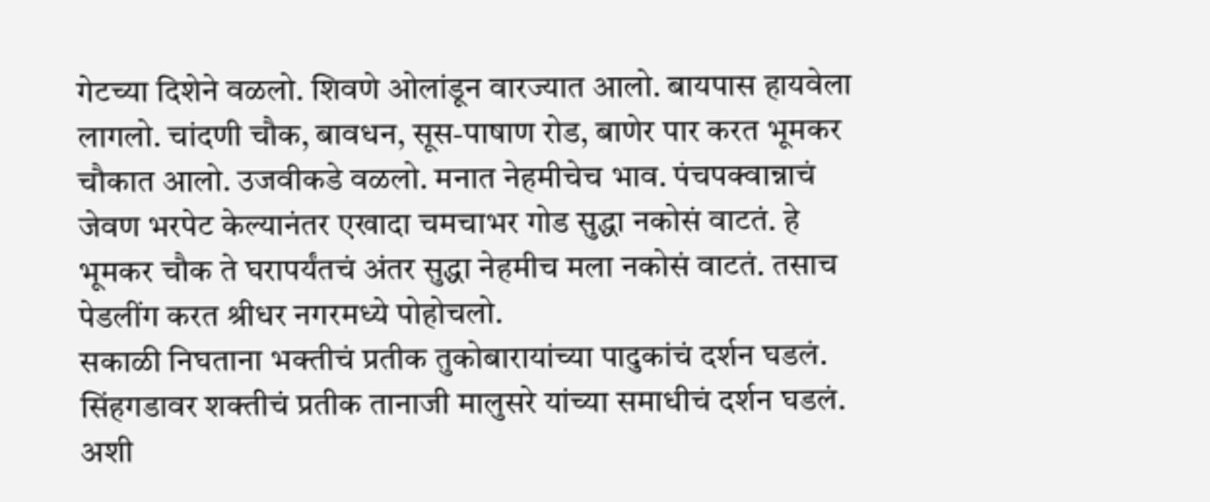गेटच्या दिशेने वळलो. शिवणे ओलांडून वारज्यात आलो. बायपास हायवेला लागलो. चांदणी चौक, बावधन, सूस-पाषाण रोड, बाणेर पार करत भूमकर चौकात आलो. उजवीकडे वळलो. मनात नेहमीचेच भाव. पंचपक्वान्नाचं जेवण भरपेट केल्यानंतर एखादा चमचाभर गोड सुद्धा नकोसं वाटतं. हे भूमकर चौक ते घरापर्यंतचं अंतर सुद्धा नेहमीच मला नकोसं वाटतं. तसाच पेडलींग करत श्रीधर नगरमध्ये पोहोचलो.
सकाळी निघताना भक्तीचं प्रतीक तुकोबारायांच्या पादुकांचं दर्शन घडलं. सिंहगडावर शक्तीचं प्रतीक तानाजी मालुसरे यांच्या समाधीचं दर्शन घडलं. अशी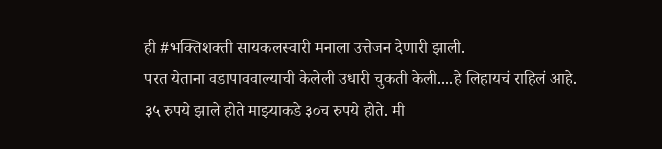ही #भक्तिशक्ती सायकलस्वारी मनाला उत्तेजन देणारी झाली.
परत येताना वडापाववाल्याची केलेली उधारी चुकती केली....हे लिहायचं राहिलं आहे.
३५ रुपये झाले होते माझ्याकडे ३०च रुपये होते. मी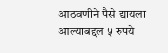आठवणीने पैसे द्यायला आल्याबद्दल ५ रुपये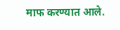माफ करण्यात आले.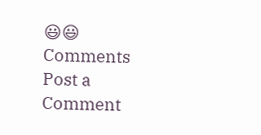😃😃
Comments
Post a Comment